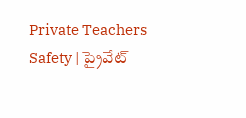Private Teachers Safety | ప్రైవేట్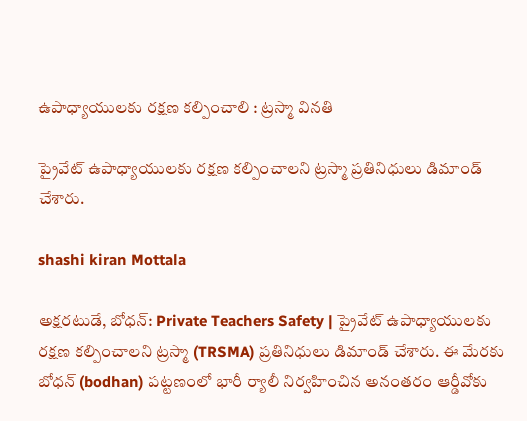ఉపాధ్యాయులకు రక్షణ కల్పించాలి : ట్రస్మా వినతి

ప్రైవేట్ ఉపాధ్యాయులకు రక్షణ కల్పించాలని ట్రస్మా ప్రతినిధులు డిమాండ్ చేశారు.

shashi kiran Mottala

అక్షరటుడే, బోధన్: Private Teachers Safety | ప్రైవేట్ ఉపాధ్యాయులకు రక్షణ కల్పించాలని ట్రస్మా (TRSMA) ప్రతినిధులు డిమాండ్ చేశారు. ఈ మేరకు బోధన్ (bodhan) పట్టణంలో భారీ ర్యాలీ నిర్వహించిన అనంతరం ఆర్డీవోకు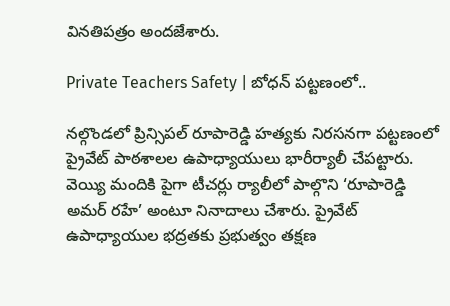వినతిపత్రం అందజేశారు.

Private Teachers Safety | బోధన్ పట్టణంలో..

నల్గొండలో ప్రిన్సిపల్ రూపారెడ్డి హత్యకు నిరసనగా పట్టణంలో ప్రైవేట్ పాఠశాలల ఉపాధ్యాయులు భారీర్యాలీ చేపట్టారు. వెయ్యి మందికి పైగా టీచర్లు ర్యాలీలో పాల్గొని ‘రూపారెడ్డి అమర్ రహే’ అంటూ నినాదాలు చేశారు. ప్రైవేట్ ఉపాధ్యాయుల భద్రతకు ప్రభుత్వం తక్షణ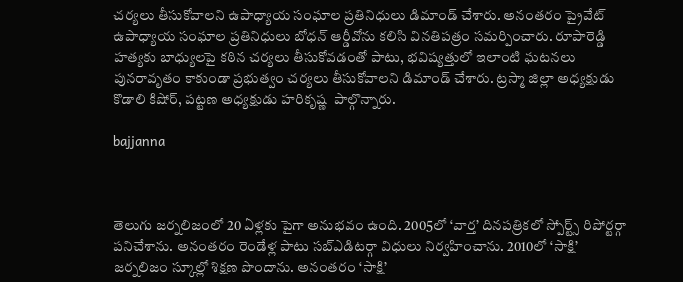చర్యలు తీసుకోవాలని ఉపాధ్యాయ సంఘాల ప్రతినిధులు డిమాండ్ చేశారు. అనంతరం ప్రైవేట్ ఉపాధ్యాయ సంఘాల ప్రతినిధులు బోధన్ ఆర్డీవోను కలిసి వినతిపత్రం సమర్పించారు. రూపారెడ్డి హత్యకు బాధ్యులపై కఠిన చర్యలు తీసుకోవడంతో పాటు, భవిష్యత్తులో ఇలాంటి ఘటనలు పునరావృతం కాకుండా ప్రభుత్వం చర్యలు తీసుకోవాలని డిమాండ్ చేశారు. ట్రస్మా జిల్లా అధ్యక్షుడు కొడాలి కిషోర్, పట్టణ అధ్యక్షుడు హరికృష్ణ  పాల్గొన్నారు.

bajjanna



తెలుగు జర్నలిజంలో 20 ఏళ్లకు పైగా అనుభవం ఉంది. 2005లో ‘వార్త’ దినపత్రికలో స్పోర్ట్స్ రిపోర్టర్గా పనిచేశాను. అనంతరం రెండేళ్ల పాటు సబ్ఎడిటర్గా విధులు నిర్వహించాను. 2010లో ‘సాక్షి’ జర్నలిజం స్కూల్లో శిక్షణ పొందాను. అనంతరం ‘సాక్షి’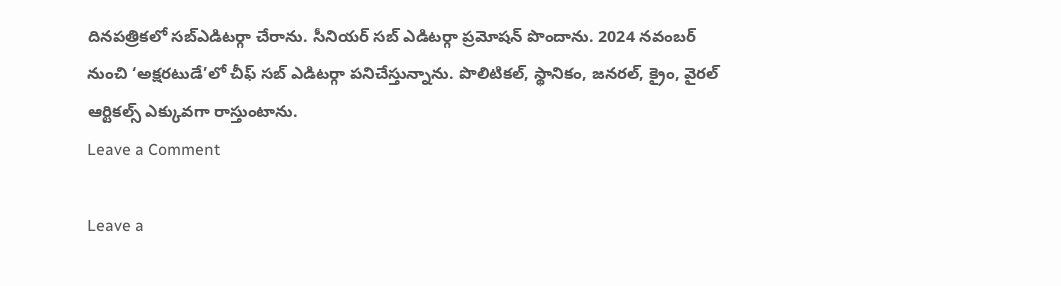దినపత్రికలో సబ్ఎడిటర్గా చేరాను. సీనియర్ సబ్ ఎడిటర్గా ప్రమోషన్ పొందాను. 2024 నవంబర్ నుంచి ‘అక్షరటుడే’లో చీఫ్ సబ్ ఎడిటర్గా పనిచేస్తున్నాను. పొలిటికల్, స్థానికం, జనరల్, క్రైం, వైరల్ ఆర్టికల్స్ ఎక్కువగా రాస్తుంటాను.
Leave a Comment

Leave a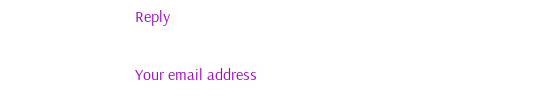Reply

Your email address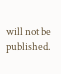will not be published.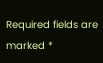Required fields are marked *